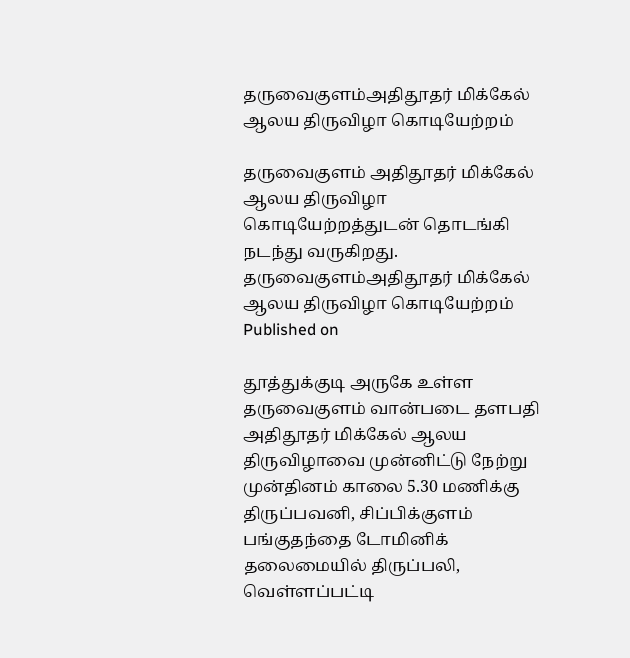தருவைகுளம்அதிதூதர் மிக்கேல் ஆலய திருவிழா கொடியேற்றம்

தருவைகுளம் அதிதூதர் மிக்கேல் ஆலய திருவிழா கொடியேற்றத்துடன் தொடங்கி நடந்து வருகிறது.
தருவைகுளம்அதிதூதர் மிக்கேல் ஆலய திருவிழா கொடியேற்றம்
Published on

தூத்துக்குடி அருகே உள்ள தருவைகுளம் வான்படை தளபதி அதிதூதர் மிக்கேல் ஆலய திருவிழாவை முன்னிட்டு நேற்று முன்தினம் காலை 5.30 மணிக்கு திருப்பவனி, சிப்பிக்குளம் பங்குதந்தை டோமினிக் தலைமையில் திருப்பலி, வெள்ளப்பட்டி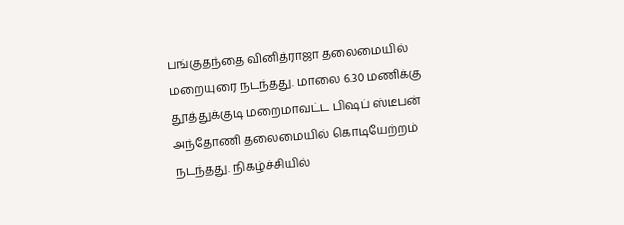பங்குதந்தை வினித்ராஜா தலைமையில் மறையுரை நடந்தது. மாலை 6.30 மணிக்கு தூத்துக்குடி மறைமாவட்ட பிஷப் ஸ்டீபன் அந்தோணி தலைமையில் கொடியேற்றம் நடந்தது. நிகழ்ச்சியில்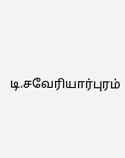டி.சவேரியார்புரம்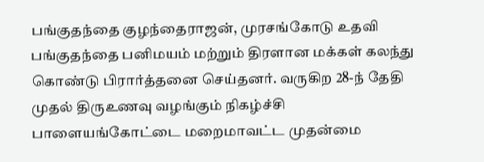பங்குதந்தை குழந்தைராஜன், முரசங்கோடு உதவி பங்குதந்தை பனிமயம் மற்றும் திரளான மக்கள் கலந்து கொண்டு பிரார்த்தனை செய்தனர். வருகிற 28-ந் தேதி முதல் திருஉணவு வழங்கும் நிகழ்ச்சி பாளையங்கோட்டை மறைமாவட்ட முதன்மை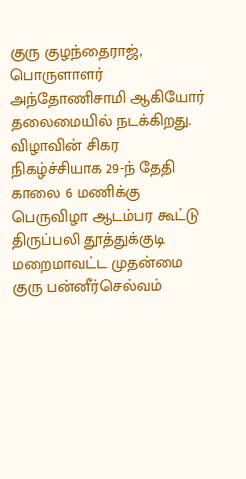குரு குழந்தைராஜ், பொருளாளர் அந்தோணிசாமி ஆகியோர் தலைமையில் நடக்கிறது. விழாவின் சிகர நிகழ்ச்சியாக 29-ந் தேதி காலை 6 மணிக்கு பெருவிழா ஆடம்பர கூட்டு திருப்பலி தூத்துக்குடி மறைமாவட்ட முதன்மை குரு பன்னீர்செல்வம்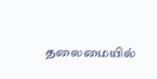தலைமையில்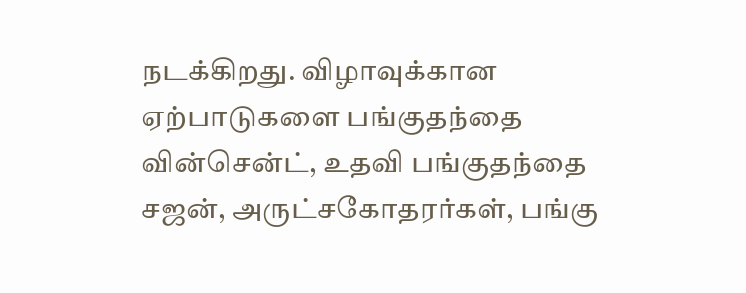நடக்கிறது. விழாவுக்கான ஏற்பாடுகளை பங்குதந்தை வின்சென்ட், உதவி பங்குதந்தை சஜன், அருட்சகோதரர்கள், பங்கு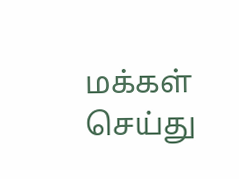மக்கள் செய்து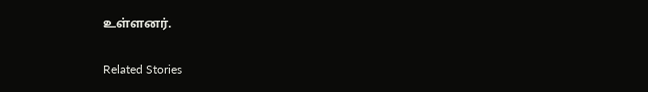உள்ளனர்.

Related Stories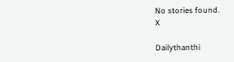No stories found.
X

Dailythanthi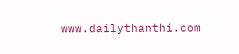www.dailythanthi.com